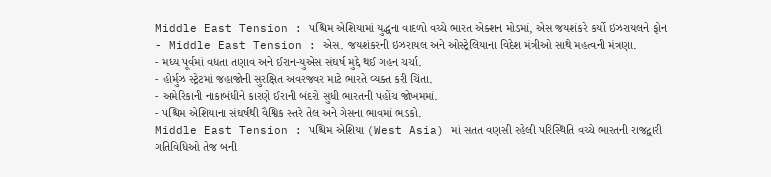Middle East Tension : પશ્ચિમ એશિયામાં યુદ્ધના વાદળો વચ્ચે ભારત એક્શન મોડમાં, એસ જયશંકરે કર્યો ઇઝરાયલને ફોન
- Middle East Tension : એસ. જયશંકરની ઇઝરાયલ અને ઓસ્ટ્રેલિયાના વિદેશ મંત્રીઓ સાથે મહત્વની મંત્રણા.
- મધ્ય પૂર્વમાં વધતા તણાવ અને ઈરાન-યુએસ સંઘર્ષ મુદ્દે થઈ ગહન ચર્ચા.
- હોર્મુઝ સ્ટ્રેટમાં જહાજોની સુરક્ષિત અવરજવર માટે ભારતે વ્યક્ત કરી ચિંતા.
- અમેરિકાની નાકાબંધીને કારણે ઈરાની બંદરો સુધી ભારતની પહોંચ જોખમમાં.
- પશ્ચિમ એશિયાના સંઘર્ષથી વૈશ્વિક સ્તરે તેલ અને ગેસના ભાવમાં ભડકો.
Middle East Tension : પશ્ચિમ એશિયા (West Asia) માં સતત વણસી રહેલી પરિસ્થિતિ વચ્ચે ભારતની રાજદ્વારી ગતિવિધિઓ તેજ બની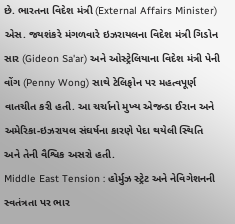છે. ભારતના વિદેશ મંત્રી (External Affairs Minister) એસ. જયશંકરે મંગળવારે ઇઝરાયલના વિદેશ મંત્રી ગિડોન સાર (Gideon Sa'ar) અને ઓસ્ટ્રેલિયાના વિદેશ મંત્રી પેની વોંગ (Penny Wong) સાથે ટેલિફોન પર મહત્વપૂર્ણ વાતચીત કરી હતી. આ ચર્ચાનો મુખ્ય એજન્ડા ઈરાન અને અમેરિકા-ઇઝરાયલ સંઘર્ષના કારણે પેદા થયેલી સ્થિતિ અને તેની વૈશ્વિક અસરો હતી.
Middle East Tension : હોર્મુઝ સ્ટ્રેટ અને નેવિગેશનની સ્વતંત્રતા પર ભાર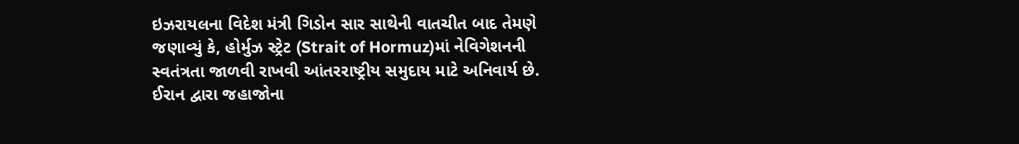ઇઝરાયલના વિદેશ મંત્રી ગિડોન સાર સાથેની વાતચીત બાદ તેમણે જણાવ્યું કે, હોર્મુઝ સ્ટ્રેટ (Strait of Hormuz)માં નેવિગેશનની સ્વતંત્રતા જાળવી રાખવી આંતરરાષ્ટ્રીય સમુદાય માટે અનિવાર્ય છે. ઈરાન દ્વારા જહાજોના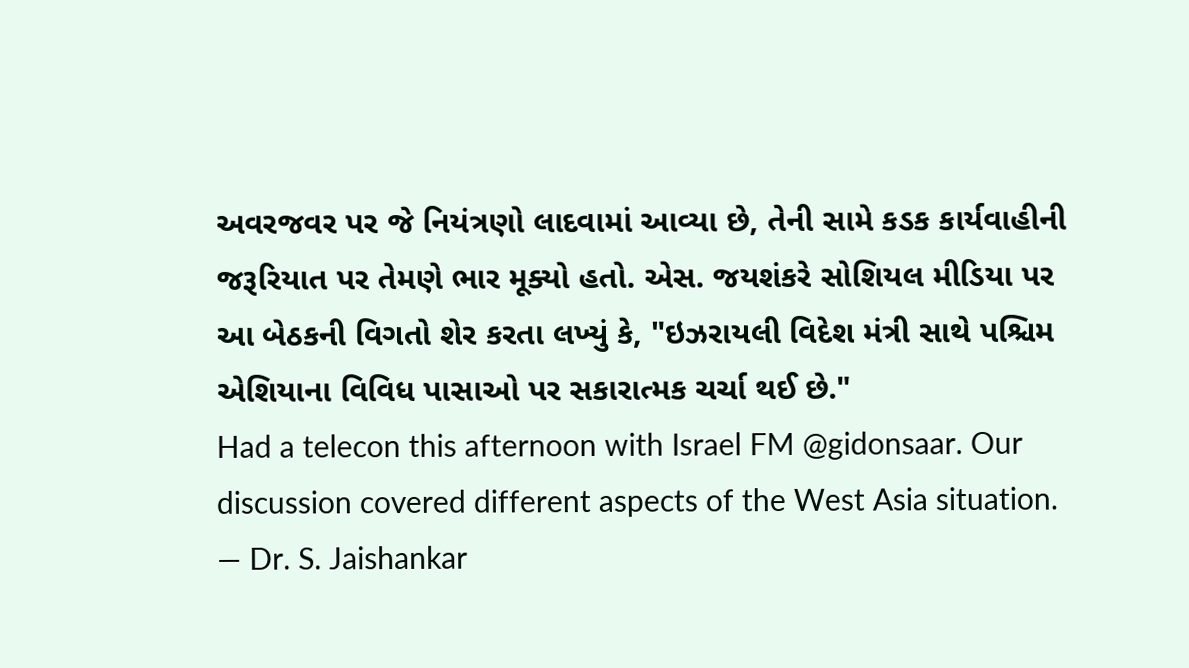અવરજવર પર જે નિયંત્રણો લાદવામાં આવ્યા છે, તેની સામે કડક કાર્યવાહીની જરૂરિયાત પર તેમણે ભાર મૂક્યો હતો. એસ. જયશંકરે સોશિયલ મીડિયા પર આ બેઠકની વિગતો શેર કરતા લખ્યું કે, "ઇઝરાયલી વિદેશ મંત્રી સાથે પશ્ચિમ એશિયાના વિવિધ પાસાઓ પર સકારાત્મક ચર્ચા થઈ છે."
Had a telecon this afternoon with Israel FM @gidonsaar. Our discussion covered different aspects of the West Asia situation.
— Dr. S. Jaishankar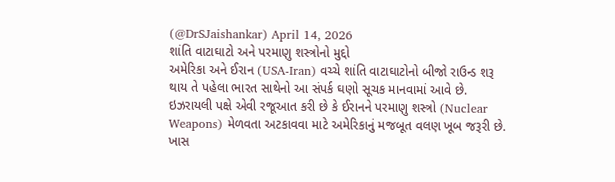(@DrSJaishankar) April 14, 2026
શાંતિ વાટાઘાટો અને પરમાણુ શસ્ત્રોનો મુદ્દો
અમેરિકા અને ઈરાન (USA-Iran) વચ્ચે શાંતિ વાટાઘાટોનો બીજો રાઉન્ડ શરૂ થાય તે પહેલા ભારત સાથેનો આ સંપર્ક ઘણો સૂચક માનવામાં આવે છે. ઇઝરાયલી પક્ષે એવી રજૂઆત કરી છે કે ઈરાનને પરમાણુ શસ્ત્રો (Nuclear Weapons) મેળવતા અટકાવવા માટે અમેરિકાનું મજબૂત વલણ ખૂબ જરૂરી છે. ખાસ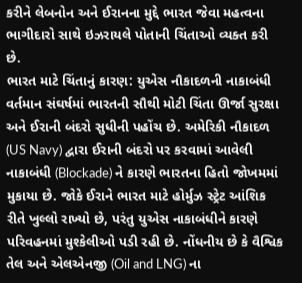કરીને લેબનોન અને ઈરાનના મુદ્દે ભારત જેવા મહત્વના ભાગીદારો સાથે ઇઝરાયલે પોતાની ચિંતાઓ વ્યક્ત કરી છે.
ભારત માટે ચિંતાનું કારણ: યુએસ નૌકાદળની નાકાબંધી
વર્તમાન સંઘર્ષમાં ભારતની સૌથી મોટી ચિંતા ઊર્જા સુરક્ષા અને ઈરાની બંદરો સુધીની પહોંચ છે. અમેરિકી નૌકાદળ (US Navy) દ્વારા ઈરાની બંદરો પર કરવામાં આવેલી નાકાબંધી (Blockade) ને કારણે ભારતના હિતો જોખમમાં મુકાયા છે. જોકે ઈરાને ભારત માટે હોર્મુઝ સ્ટ્રેટ આંશિક રીતે ખુલ્લો રાખ્યો છે, પરંતુ યુએસ નાકાબંધીને કારણે પરિવહનમાં મુશ્કેલીઓ પડી રહી છે. નોંધનીય છે કે વૈશ્વિક તેલ અને એલએનજી (Oil and LNG) ના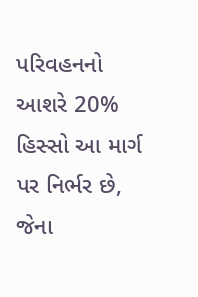પરિવહનનો આશરે 20% હિસ્સો આ માર્ગ પર નિર્ભર છે, જેના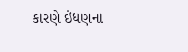કારણે ઇંધણના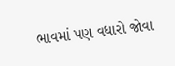ભાવમાં પણ વધારો જોવા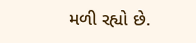મળી રહ્યો છે.